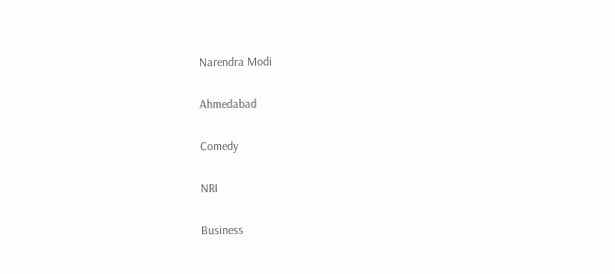Narendra Modi


Ahmedabad


Comedy


NRI


Business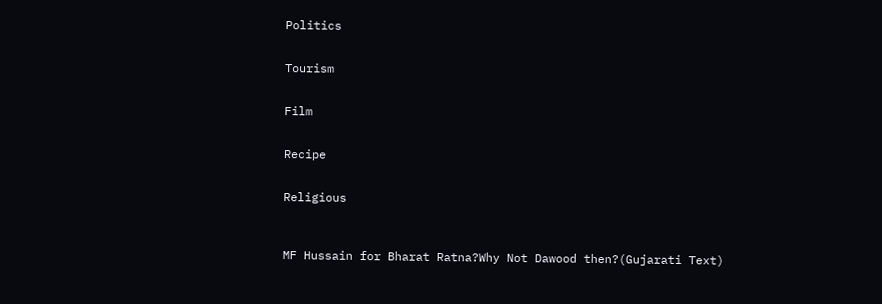Politics


Tourism


Film


Recipe


Religious



MF Hussain for Bharat Ratna?Why Not Dawood then?(Gujarati Text)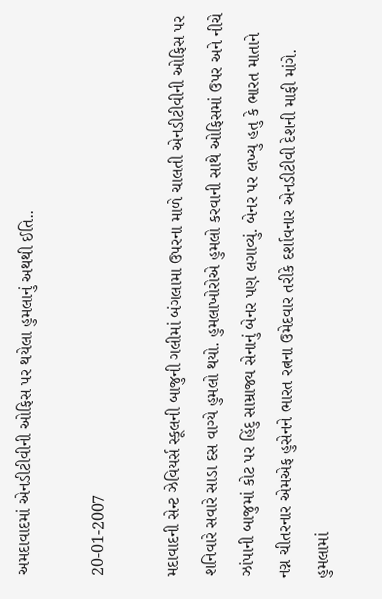અમદાવાદમાં એનડીટીવીની ઓફિસ પર થયેલા હુમલાનું અથથી ઈતિ..

20-01-2007

મદાવાદની સેન્ટ ઝેવિયર્સ સ્કૂલની બાજુની ગલીમાં બંગલામા ઉપરના માળે ચાલતી એનડીટીવીની ઓફિસ પર શનિવારે સવારે સાડા દસ વાગ્યે હુમલો થયો. હુમલાખોરોએ હુમલો કરવાની સાથે ઓફિસમાં ઉપર અને નીચે ઝાંપાની બાજુમાં કોટ પર હિંદુ સામ્રાજ્ય સેનાનું બેનર પણ લગાવ્યું. બેનર પર લખ્યુ હતુ કે ભારત માતાને નગ્ન ચીતરનાર એમએફ હુસેનને ભારત રત્નના ઉમેદવાર તરીકે દર્શાવનાર એનડીટીવી દેશની માફી માંગે. હુમલામાં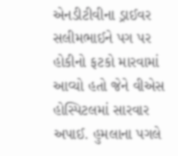એનડીટીવીના ડ્રાઈવર સલીમભાઈને પગ પર હોકીનો ફટકો મારવામાં આવ્યો હતો જેને વીએસ હોસ્પિટલમાં સારવાર અપાઈ. હુમલાના પગલે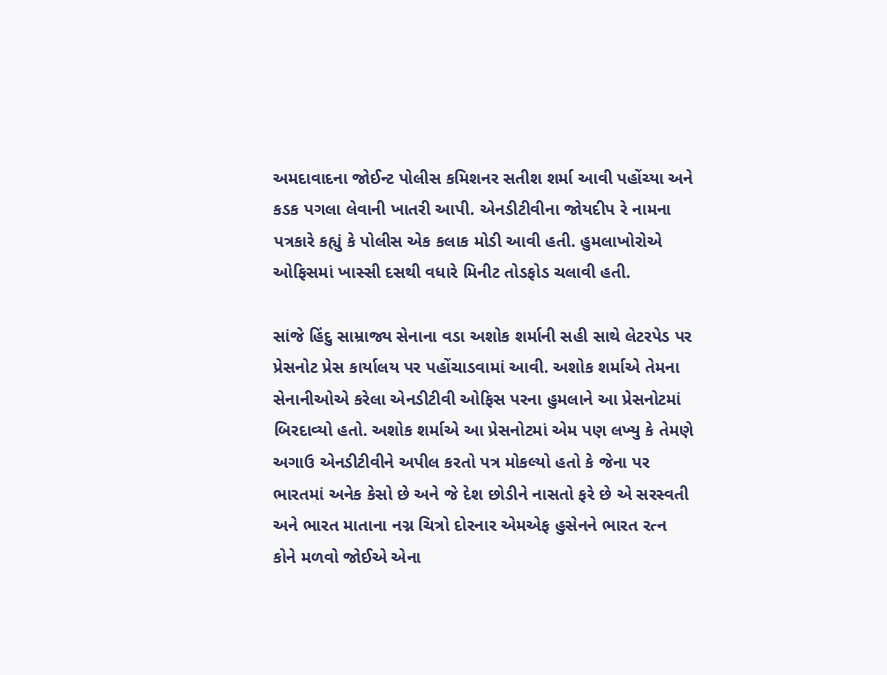અમદાવાદના જોઈન્ટ પોલીસ કમિશનર સતીશ શર્મા આવી પહોંચ્યા અને કડક પગલા લેવાની ખાતરી આપી. એનડીટીવીના જોયદીપ રે નામના પત્રકારે કહ્યું કે પોલીસ એક કલાક મોડી આવી હતી. હુમલાખોરોએ ઓફિસમાં ખાસ્સી દસથી વધારે મિનીટ તોડફોડ ચલાવી હતી.

સાંજે હિંદુ સામ્રાજ્ય સેનાના વડા અશોક શર્માની સહી સાથે લેટરપેડ પર પ્રેસનોટ પ્રેસ કાર્યાલય પર પહોંચાડવામાં આવી. અશોક શર્માએ તેમના સેનાનીઓએ કરેલા એનડીટીવી ઓફિસ પરના હુમલાને આ પ્રેસનોટમાં બિરદાવ્યો હતો. અશોક શર્માએ આ પ્રેસનોટમાં એમ પણ લખ્યુ કે તેમણે અગાઉ એનડીટીવીને અપીલ કરતો પત્ર મોકલ્યો હતો કે જેના પર ભારતમાં અનેક કેસો છે અને જે દેશ છોડીને નાસતો ફરે છે એ સરસ્વતી અને ભારત માતાના નગ્ન ચિત્રો દોરનાર એમએફ હુસેનને ભારત રત્ન કોને મળવો જોઈએ એના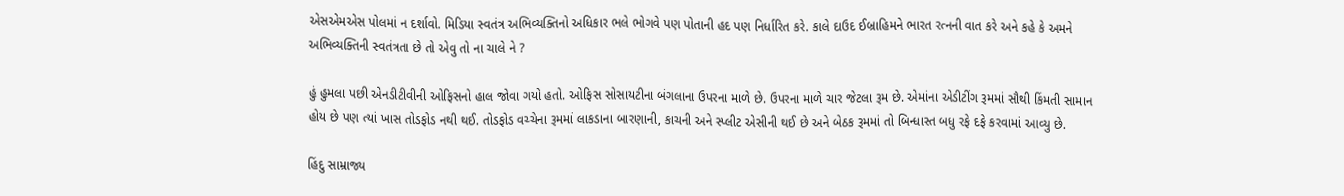એસએમએસ પોલમાં ન દર્શાવો. મિડિયા સ્વતંત્ર અભિવ્યક્તિનો અધિકાર ભલે ભોગવે પણ પોતાની હદ પણ નિર્ધારિત કરે. કાલે દાઉદ ઈબ્રાહિમને ભારત રત્નની વાત કરે અને કહે કે અમને અભિવ્યક્તિની સ્વતંત્રતા છે તો એવુ તો ના ચાલે ને ?

હું હુમલા પછી એનડીટીવીની ઓફિસનો હાલ જોવા ગયો હતો. ઓફિસ સોસાયટીના બંગલાના ઉપરના માળે છે. ઉપરના માળે ચાર જેટલા રૂમ છે. એમાંના એડીટીંગ રૂમમાં સૌથી કિંમતી સામાન હોય છે પણ ત્યાં ખાસ તોડફોડ નથી થઈ. તોડફોડ વચ્ચેના રૂમમાં લાકડાના બારણાની, કાચની અને સ્પ્લીટ એસીની થઈ છે અને બેઠક રૂમમાં તો બિન્ધાસ્ત બધુ રફે દફે કરવામાં આવ્યુ છે.

હિંદુ સામ્રાજ્ય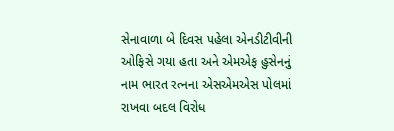સેનાવાળા બે દિવસ પહેલા એનડીટીવીની ઓફિસે ગયા હતા અને એમએફ હુસેનનું નામ ભારત રત્નના એસએમએસ પોલમાં રાખવા બદલ વિરોધ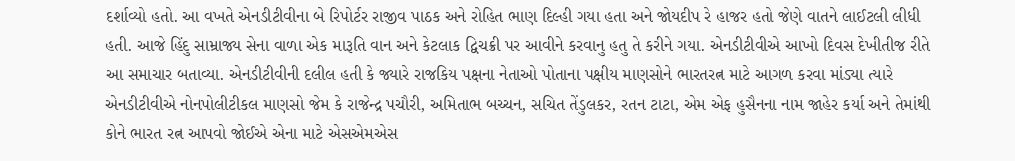દર્શાવ્યો હતો. આ વખતે એનડીટીવીના બે રિપોર્ટર રાજીવ પાઠક અને રોહિત ભાણ દિલ્હી ગયા હતા અને જોયદીપ રે હાજર હતો જેણે વાતને લાઈટલી લીધી હતી. આજે હિંદુ સામ્રાજ્ય સેના વાળા એક મારૂતિ વાન અને કેટલાક દ્વિચક્રી પર આવીને કરવાનુ હતુ તે કરીને ગયા. એનડીટીવીએ આખો દિવસ દેખીતીજ રીતે આ સમાચાર બતાવ્યા. એનડીટીવીની દલીલ હતી કે જ્યારે રાજકિય પક્ષના નેતાઓ પોતાના પક્ષીય માણસોને ભારતરત્ન માટે આગળ કરવા માંડ્યા ત્યારે એનડીટીવીએ નોનપોલીટીકલ માણસો જેમ કે રાજેન્દ્ર પચૌરી, અમિતાભ બચ્ચન, સચિત તેંડુલકર, રતન ટાટા, એમ એફ હુસૈનના નામ જાહેર કર્યા અને તેમાંથી કોને ભારત રત્ન આપવો જોઈએ એના માટે એસએમએસ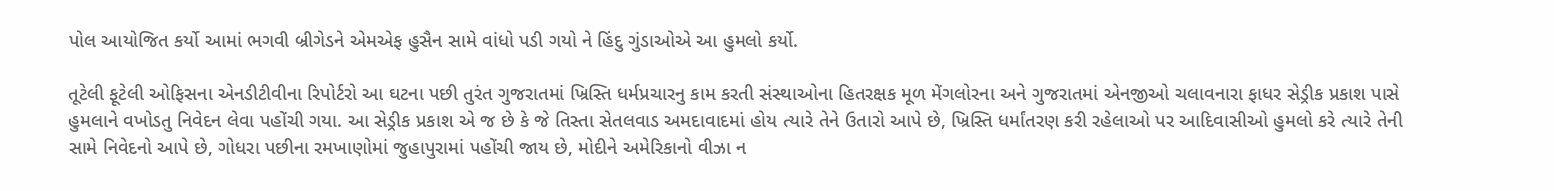પોલ આયોજિત કર્યો આમાં ભગવી બ્રીગેડને એમએફ હુસૈન સામે વાંધો પડી ગયો ને હિંદુ ગુંડાઓએ આ હુમલો કર્યો.

તૂટેલી ફૂટેલી ઓફિસના એનડીટીવીના રિપોર્ટરો આ ઘટના પછી તુરંત ગુજરાતમાં ખ્રિસ્તિ ધર્મપ્રચારનુ કામ કરતી સંસ્થાઓના હિતરક્ષક મૂળ મેંગલોરના અને ગુજરાતમાં એનજીઓ ચલાવનારા ફાધર સેડ્રીક પ્રકાશ પાસે હુમલાને વખોડતુ નિવેદન લેવા પહોંચી ગયા. આ સેડ્રીક પ્રકાશ એ જ છે કે જે તિસ્તા સેતલવાડ અમદાવાદમાં હોય ત્યારે તેને ઉતારો આપે છે, ખ્રિસ્તિ ધર્માંતરણ કરી રહેલાઓ પર આદિવાસીઓ હુમલો કરે ત્યારે તેની સામે નિવેદનો આપે છે, ગોધરા પછીના રમખાણોમાં જુહાપુરામાં પહોંચી જાય છે, મોદીને અમેરિકાનો વીઝા ન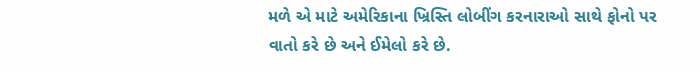મળે એ માટે અમેરિકાના ખ્રિસ્તિ લોબીંગ કરનારાઓ સાથે ફોનો પર વાતો કરે છે અને ઈમેલો કરે છે.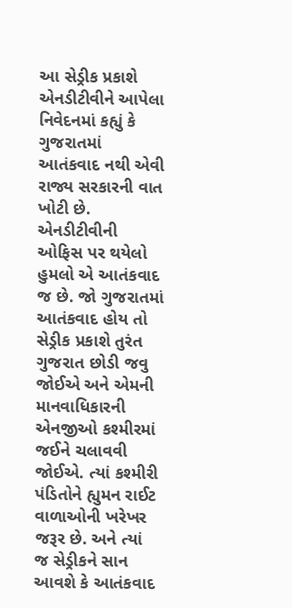આ સેડ્રીક પ્રકાશે એનડીટીવીને આપેલા નિવેદનમાં કહ્યું કે ગુજરાતમાં આતંકવાદ નથી એવી રાજ્ય સરકારની વાત ખોટી છે. એનડીટીવીની ઓફિસ પર થયેલો હુમલો એ આતંકવાદ જ છે. જો ગુજરાતમાં આતંકવાદ હોય તો સેડ્રીક પ્રકાશે તુરંત ગુજરાત છોડી જવુ જોઈએ અને એમની માનવાધિકારની એનજીઓ કશ્મીરમાં જઈને ચલાવવી જોઈએ. ત્યાં કશ્મીરી પંડિતોને હ્યુમન રાઈટ વાળાઓની ખરેખર જરૂર છે. અને ત્યાં જ સેડ્રીકને સાન આવશે કે આતંકવાદ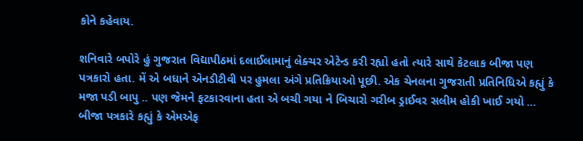કોને કહેવાય.

શનિવારે બપોરે હું ગુજરાત વિદ્યાપીઠમાં દલાઈલામાનું લેક્ચર એટેન્ડ કરી રહ્યો હતો ત્યારે સાથે કેટલાક બીજા પણ પત્રકારો હતા. મેં એ બધાને એનડીટીવી પર હુમલા અંગે પ્રતિક્રિયાઓ પૂછી. એક ચેનલના ગુજરાતી પ્રતિનિધિએ કહ્યું કે મજા પડી બાપુ .. પણ જેમને ફટકારવાના હતા એ બચી ગયા ને બિચારો ગરીબ ડ્રાઈવર સલીમ હોકી ખાઈ ગયો … બીજા પત્રકારે કહ્યું કે એમએફ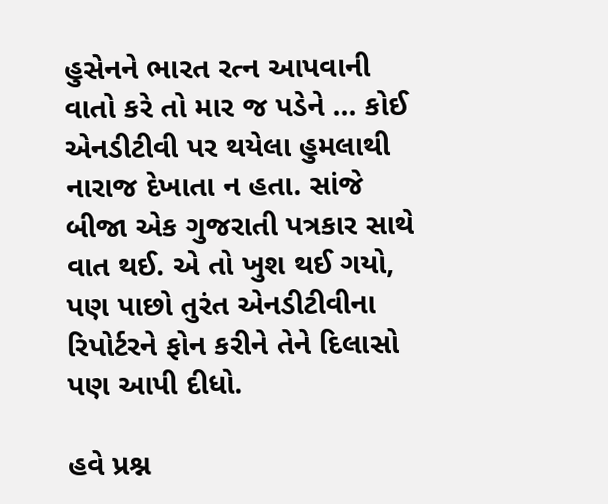હુસેનને ભારત રત્ન આપવાની વાતો કરે તો માર જ પડેને … કોઈ એનડીટીવી પર થયેલા હુમલાથી નારાજ દેખાતા ન હતા. સાંજે બીજા એક ગુજરાતી પત્રકાર સાથે વાત થઈ. એ તો ખુશ થઈ ગયો, પણ પાછો તુરંત એનડીટીવીના રિપોર્ટરને ફોન કરીને તેને દિલાસો પણ આપી દીધો.

હવે પ્રશ્ન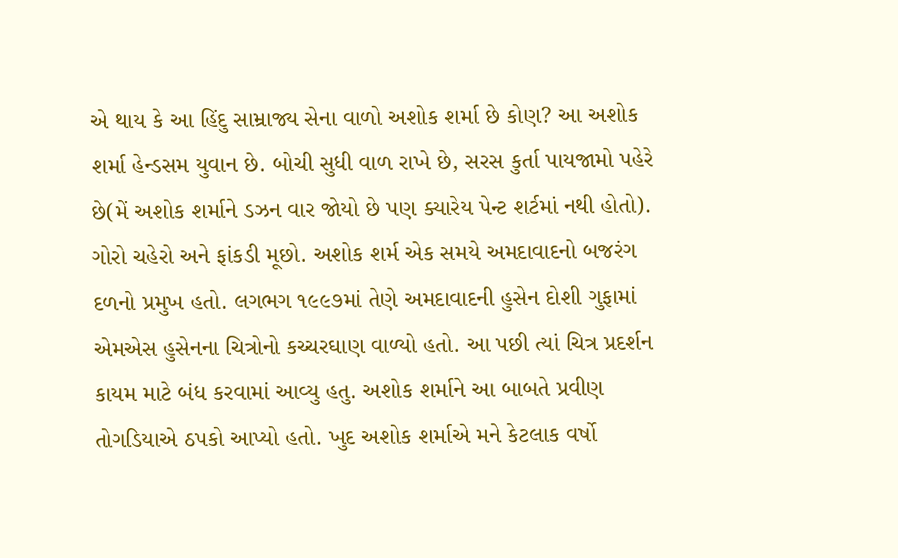એ થાય કે આ હિંદુ સામ્રાજ્ય સેના વાળો અશોક શર્મા છે કોણ? આ અશોક શર્મા હેન્ડસમ યુવાન છે. બોચી સુધી વાળ રાખે છે, સરસ કુર્તા પાયજામો પહેરે છે(મેં અશોક શર્માને ડઝન વાર જોયો છે પણ ક્યારેય પેન્ટ શર્ટમાં નથી હોતો). ગોરો ચહેરો અને ફાંકડી મૂછો. અશોક શર્મ એક સમયે અમદાવાદનો બજરંગ દળનો પ્રમુખ હતો. લગભગ ૧૯૯૭માં તેણે અમદાવાદની હુસેન દોશી ગુફામાં એમએસ હુસેનના ચિત્રોનો કચ્ચરઘાણ વાળ્યો હતો. આ પછી ત્યાં ચિત્ર પ્રદર્શન કાયમ માટે બંધ કરવામાં આવ્યુ હતુ. અશોક શર્માને આ બાબતે પ્રવીણ તોગડિયાએ ઠપકો આપ્યો હતો. ખુદ અશોક શર્માએ મને કેટલાક વર્ષો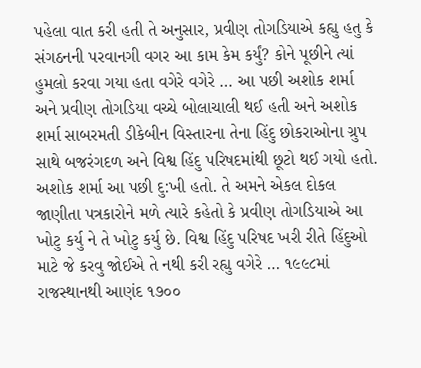પહેલા વાત કરી હતી તે અનુસાર, પ્રવીણ તોગડિયાએ કહ્યુ હતુ કે સંગઠનની પરવાનગી વગર આ કામ કેમ કર્યું? કોને પૂછીને ત્યાં હુમલો કરવા ગયા હતા વગેરે વગેરે … આ પછી અશોક શર્મા અને પ્રવીણ તોગડિયા વચ્ચે બોલાચાલી થઈ હતી અને અશોક શર્મા સાબરમતી ડીકેબીન વિસ્તારના તેના હિંદુ છોકરાઓના ગ્રુપ સાથે બજરંગદળ અને વિશ્વ હિંદુ પરિષદમાંથી છૂટો થઈ ગયો હતો. અશોક શર્મા આ પછી દુ:ખી હતો. તે અમને એકલ દોકલ જાણીતા પત્રકારોને મળે ત્યારે કહેતો કે પ્રવીણ તોગડિયાએ આ ખોટુ કર્યુ ને તે ખોટુ કર્યુ છે. વિશ્વ હિંદુ પરિષદ ખરી રીતે હિંદુઓ માટે જે કરવુ જોઈએ તે નથી કરી રહ્યુ વગેરે … ૧૯૯૮માં રાજસ્થાનથી આણંદ ૧૭૦૦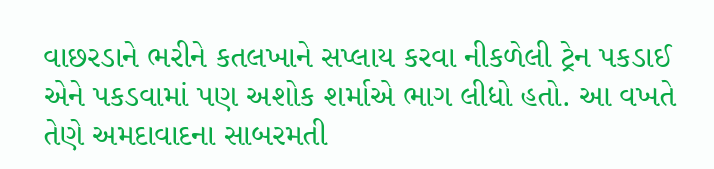વાછરડાને ભરીને કતલખાને સપ્લાય કરવા નીકળેલી ટ્રેન પકડાઈ એને પકડવામાં પણ અશોક શર્માએ ભાગ લીધો હતો. આ વખતે તેણે અમદાવાદના સાબરમતી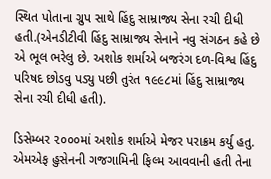સ્થિત પોતાના ગ્રુપ સાથે હિંદુ સામ્રાજ્ય સેના રચી દીધી હતી.(એનડીટીવી હિંદુ સામ્રાજ્ય સેનાને નવુ સંગઠન કહે છે એ ભૂલ ભરેલુ છે. અશોક શર્માએ બજરંગ દળ-વિશ્વ હિંદુ પરિષદ છોડવુ પડ્યુ પછી તુરંત ૧૯૯૮માં હિંદુ સામ્રાજ્ય સેના રચી દીધી હતી).

ડિસેમ્બર ૨૦૦૦માં અશોક શર્માએ મેજર પરાક્રમ કર્યુ હતુ. એમએફ હુસેનની ગજગામિની ફિલ્મ આવવાની હતી તેના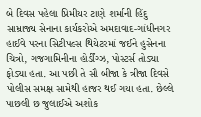બે દિવસ પહેલા પ્રિમીયર ટાણે શર્માની હિંદુ સામ્રાજ્ય સેનાના કાર્યકરોએ અમદાવાદ-ગાંધીનગર હાઈવે પરના સિટીપલ્સ થિયેટરમાં જઈને હુસેનના ચિત્રો, ગજગામિનીના હોર્ડીંગ્ઝ, પોસ્ટર્સ તોડ્યા ફોડ્યા હતા. આ પછી તે સૌ બીજા કે ત્રીજા દિવસે પોલીસ સમક્ષ સામેથી હાજર થઈ ગયા હતા. છેલ્લે પાછલી છ જુલાઈએ અશોક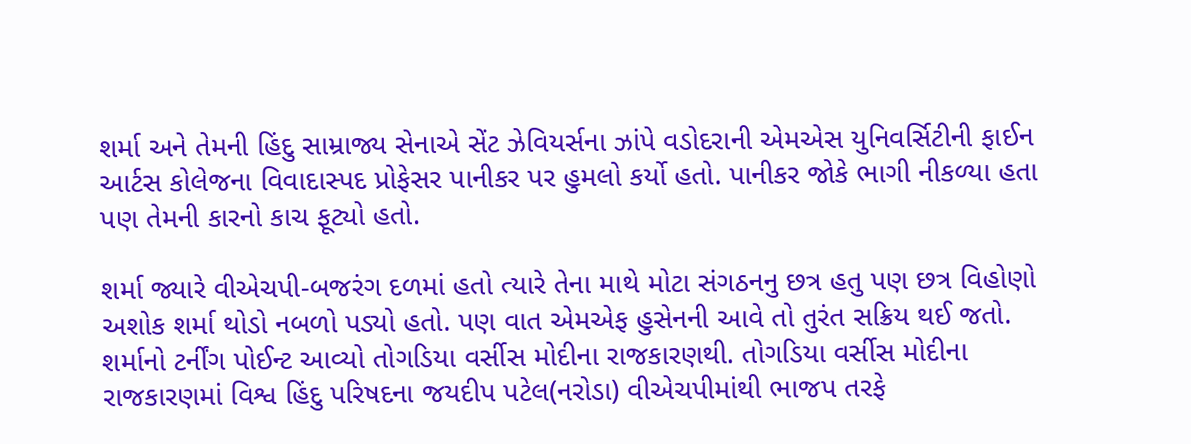શર્મા અને તેમની હિંદુ સામ્રાજ્ય સેનાએ સેંટ ઝેવિયર્સના ઝાંપે વડોદરાની એમએસ યુનિવર્સિટીની ફાઈન આર્ટસ કોલેજના વિવાદાસ્પદ પ્રોફેસર પાનીકર પર હુમલો કર્યો હતો. પાનીકર જોકે ભાગી નીકળ્યા હતા પણ તેમની કારનો કાચ ફૂટ્યો હતો.

શર્મા જ્યારે વીએચપી-બજરંગ દળમાં હતો ત્યારે તેના માથે મોટા સંગઠનનુ છત્ર હતુ પણ છત્ર વિહોણો અશોક શર્મા થોડો નબળો પડ્યો હતો. પણ વાત એમએફ હુસેનની આવે તો તુરંત સક્રિય થઈ જતો. શર્માનો ટર્નીંગ પોઈન્ટ આવ્યો તોગડિયા વર્સીસ મોદીના રાજકારણથી. તોગડિયા વર્સીસ મોદીના રાજકારણમાં વિશ્વ હિંદુ પરિષદના જયદીપ પટેલ(નરોડા) વીએચપીમાંથી ભાજપ તરફે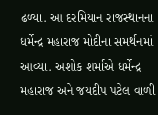ઢળ્યા. આ દરમિયાન રાજસ્થાનના ધર્મેન્દ્ર મહારાજ મોદીના સમર્થનમાં આવ્યા. અશોક શર્માએ ધર્મેન્દ્ર મહારાજ અને જયદીપ પટેલ વાળી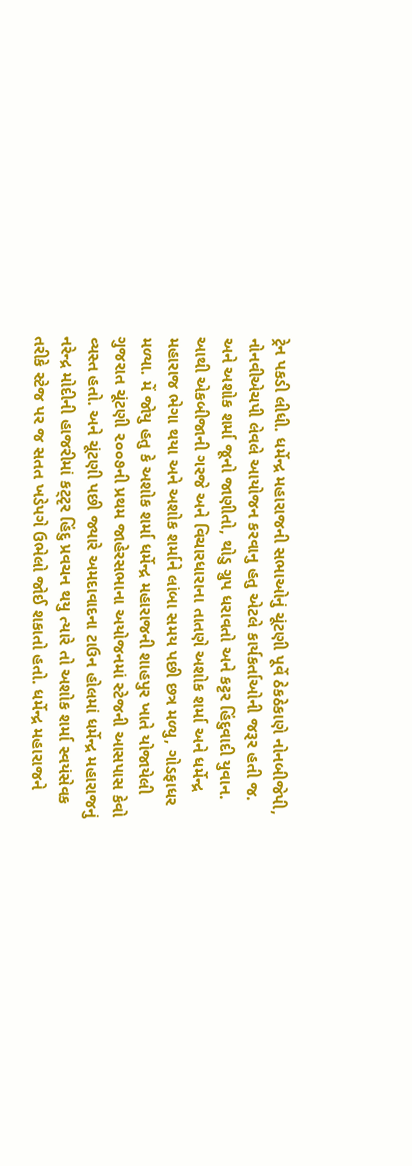ટ્રેન પકડી લીધી. ધર્મેન્દ્ર મહારાજની સભાઓનું ચૂંટણી પૂર્વે ઠેકઠેકાણે નોનબીજેપી, નોનવીએચપી લેવલે આયોજન કરવાનુ હતુ એટલે કાર્યકર્તાઓની જરૂર હતી જ. અને અશોક શર્મા જૂનો જાણીતો, થોડુ ગ્રુપ ધરાવતો અને કટ્ટર હિંદુવાદી યુવાન. આથી એકબીજાની ગરજે અને વિચારધારાના તાતણે અશોક શર્મા અને ધર્મેન્દ્ર મહારાજ ભેગા થયા અને અશોક શર્માને લાંબા સમય પછી છત્ર મળ્યુ, ગોડફાધર મળ્યા. મેં જોયુ હતુ કે અશોક શર્મા ધર્મેન્દ્ર મહારાજની શાહપુર ખાતે યોજાયેલી ગુજરાત ચૂંટણી ૨૦૦૭ની પ્રથમ જાહેરસભાના અયોજનમાં સ્ટેજની આસપાસ કેવો વ્યસ્ત હતો. અને ચૂંટણી પછી જ્યારે અમદાવાદના ટાઉન હોલમાં ધર્મેન્દ્ર મહારાજનું નરેન્દ્ર મોદીની હાજરીમાં કટ્ટૃર હિંદુ પ્રવચન થયુ ત્યારે તો અશોક શર્મા સ્વયંસેવક તરીકે સ્ટેજ પર જ સતત ખડેપગે ઉભેલો જોઈ શકાતો હતો. ધર્મેન્દ્ર મહારાજને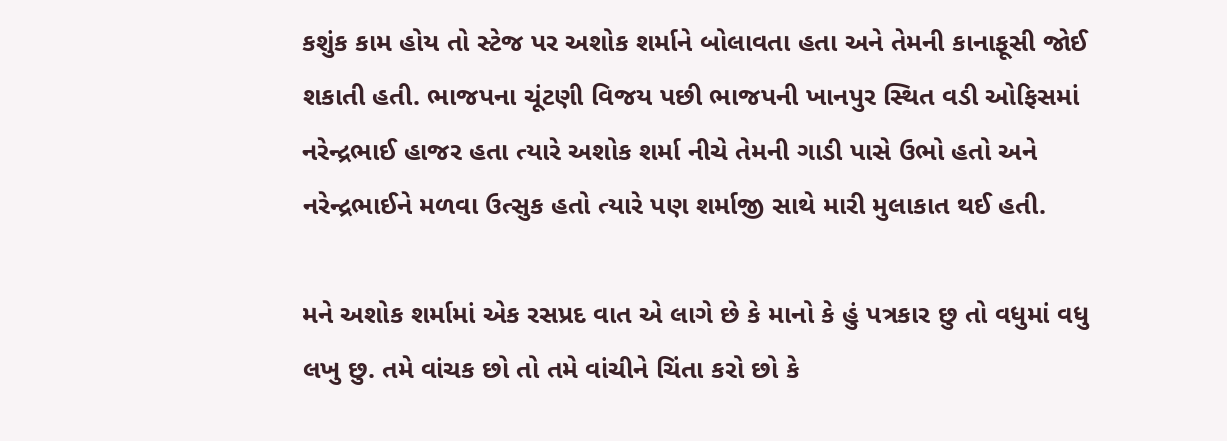કશુંક કામ હોય તો સ્ટેજ પર અશોક શર્માને બોલાવતા હતા અને તેમની કાનાફૂસી જોઈ શકાતી હતી. ભાજપના ચૂંટણી વિજય પછી ભાજપની ખાનપુર સ્થિત વડી ઓફિસમાં નરેન્દ્રભાઈ હાજર હતા ત્યારે અશોક શર્મા નીચે તેમની ગાડી પાસે ઉભો હતો અને નરેન્દ્રભાઈને મળવા ઉત્સુક હતો ત્યારે પણ શર્માજી સાથે મારી મુલાકાત થઈ હતી.

મને અશોક શર્મામાં એક રસપ્રદ વાત એ લાગે છે કે માનો કે હું પત્રકાર છુ તો વધુમાં વધુ લખુ છુ. તમે વાંચક છો તો તમે વાંચીને ચિંતા કરો છો કે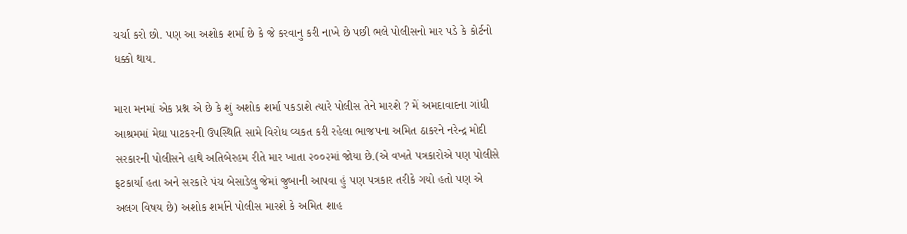ચર્ચા કરો છો. પણ આ અશોક શર્મા છે કે જે કરવાનુ કરી નાખે છે પછી ભલે પોલીસનો માર પડે કે કોર્ટનો ધક્કો થાય.

મારા મનમાં એક પ્રશ્ન એ છે કે શું અશોક શર્મા પકડાશે ત્યારે પોલીસ તેને મારશે ? મેં અમદાવાદના ગાંધી આશ્રમમાં મેઘા પાટકરની ઉપસ્થિતિ સામે વિરોધ વ્યકત કરી રહેલા ભાજપના અમિત ઠાકરને નરેન્દ્ર મોદી સરકારની પોલીસને હાથે અતિબેરહમ રીતે માર ખાતા ૨૦૦૨માં જોયા છે.(એ વખતે પત્રકારોએ પણ પોલીસે ફટકાર્યા હતા અને સરકારે પંચ બેસાડેલુ જેમાં જુબાની આપવા હું પણ પત્રકાર તરીકે ગયો હતો પણ એ અલગ વિષય છે) અશોક શર્માને પોલીસ મારશે કે અમિત શાહ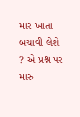માર ખાતા બચાવી લેશે ? એ પ્રશ્ન પર મારુ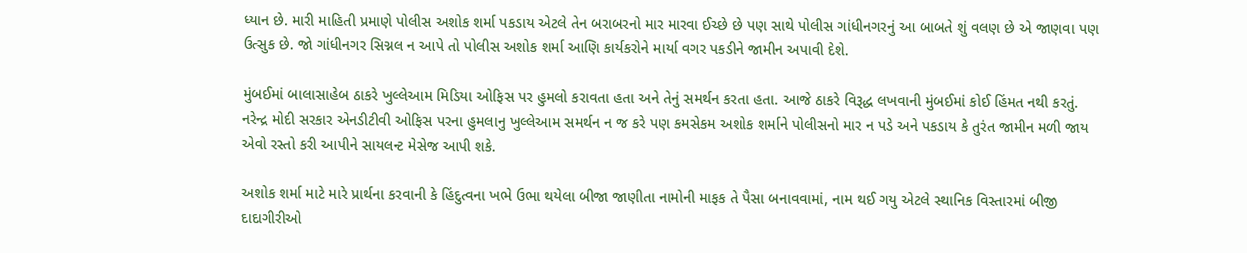ધ્યાન છે. મારી માહિતી પ્રમાણે પોલીસ અશોક શર્મા પકડાય એટલે તેન બરાબરનો માર મારવા ઈચ્છે છે પણ સાથે પોલીસ ગાંધીનગરનું આ બાબતે શું વલણ છે એ જાણવા પણ ઉત્સુક છે. જો ગાંધીનગર સિગ્નલ ન આપે તો પોલીસ અશોક શર્મા આણિ કાર્યકરોને માર્યા વગર પકડીને જામીન અપાવી દેશે.

મુંબઈમાં બાલાસાહેબ ઠાકરે ખુલ્લેઆમ મિડિયા ઓફિસ પર હુમલો કરાવતા હતા અને તેનું સમર્થન કરતા હતા. આજે ઠાકરે વિરૂદ્ધ લખવાની મુંબઈમાં કોઈ હિંમત નથી કરતું. નરેન્દ્ર મોદી સરકાર એનડીટીવી ઓફિસ પરના હુમલાનુ ખુલ્લેઆમ સમર્થન ન જ કરે પણ કમસેકમ અશોક શર્માને પોલીસનો માર ન પડે અને પકડાય કે તુરંત જામીન મળી જાય એવો રસ્તો કરી આપીને સાયલન્ટ મેસેજ આપી શકે.

અશોક શર્મા માટે મારે પ્રાર્થના કરવાની કે હિંદુત્વના ખભે ઉભા થયેલા બીજા જાણીતા નામોની માફક તે પૈસા બનાવવામાં, નામ થઈ ગયુ એટલે સ્થાનિક વિસ્તારમાં બીજી દાદાગીરીઓ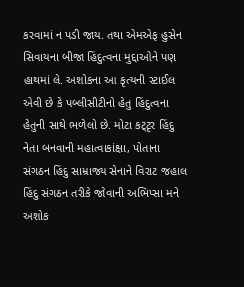કરવામાં ન પડી જાય. તથા એમએફ હુસેન સિવાયના બીજા હિંદુત્વના મુદ્દાઓને પણ હાથમાં લે. અશોકના આ કૃત્યની સ્ટાઈલ એવી છે કે પબ્લીસીટીનો હેતુ હિંદુત્વના હેતુની સાથે ભળેલો છે. મોટા કટ્ટૃર હિંદુ નેતા બનવાની મહાત્વાકાંક્ષા, પોતાના સંગઠન હિંદુ સામ્રાજ્ય સેનાને વિરાટ જહાલ હિંદુ સંગઠન તરીકે જોવાની અભિપ્સા મને અશોક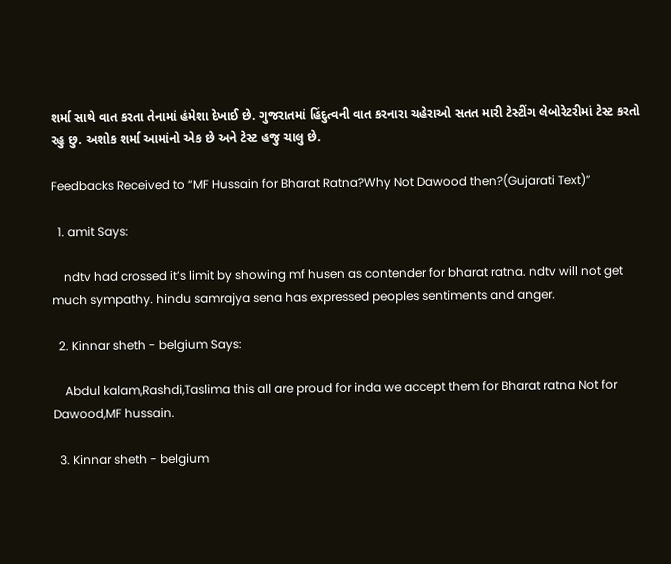શર્મા સાથે વાત કરતા તેનામાં હંમેશા દેખાઈ છે. ગુજરાતમાં હિંદુત્વની વાત કરનારા ચહેરાઓ સતત મારી ટેસ્ટીંગ લેબોરેટરીમાં ટેસ્ટ કરતો રહુ છુ. અશોક શર્મા આમાંનો એક છે અને ટેસ્ટ હજુ ચાલુ છે.

Feedbacks Received to “MF Hussain for Bharat Ratna?Why Not Dawood then?(Gujarati Text)”

  1. amit Says:

    ndtv had crossed it’s limit by showing mf husen as contender for bharat ratna. ndtv will not get much sympathy. hindu samrajya sena has expressed peoples sentiments and anger.

  2. Kinnar sheth - belgium Says:

    Abdul kalam,Rashdi,Taslima this all are proud for inda we accept them for Bharat ratna Not for Dawood,MF hussain.

  3. Kinnar sheth - belgium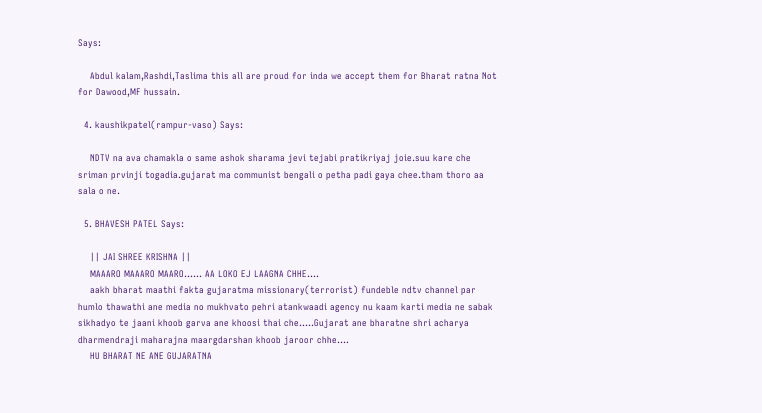Says:

    Abdul kalam,Rashdi,Taslima this all are proud for inda we accept them for Bharat ratna Not for Dawood,MF hussain.

  4. kaushikpatel(rampur-vaso) Says:

    NDTV na ava chamakla o same ashok sharama jevi tejabi pratikriyaj joie.suu kare che sriman prvinji togadia.gujarat ma communist bengali o petha padi gaya chee.tham thoro aa sala o ne.

  5. BHAVESH PATEL Says:

    || JAI SHREE KRISHNA ||
    MAAARO MAAARO MAARO…… AA LOKO EJ LAAGNA CHHE….
    aakh bharat maathi fakta gujaratma missionary(terrorist) fundeble ndtv channel par humlo thawathi ane media no mukhvato pehri atankwaadi agency nu kaam karti media ne sabak sikhadyo te jaani khoob garva ane khoosi thai che…..Gujarat ane bharatne shri acharya dharmendraji maharajna maargdarshan khoob jaroor chhe….
    HU BHARAT NE ANE GUJARATNA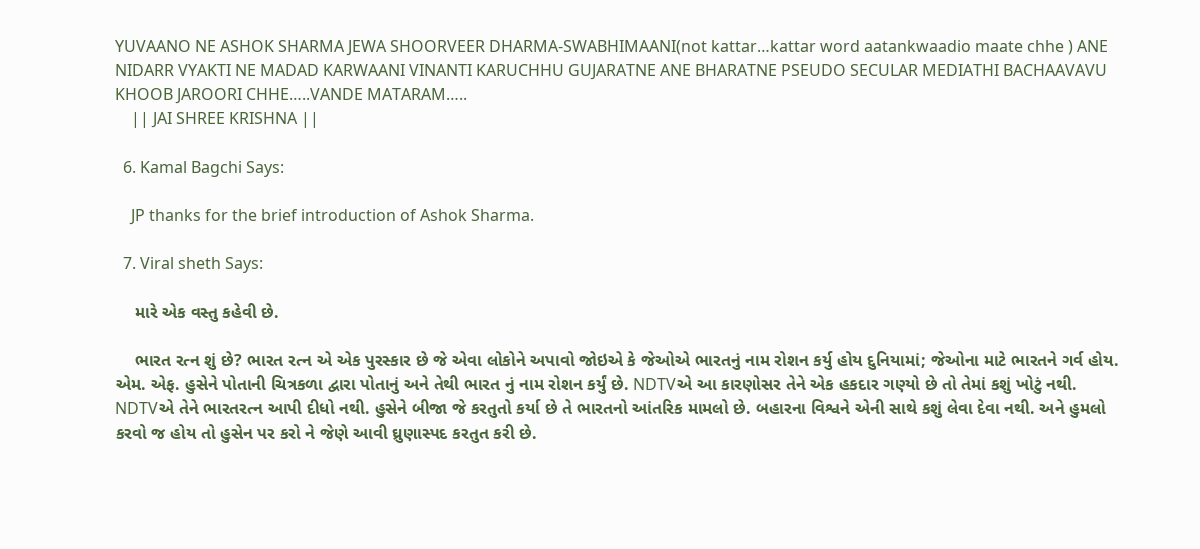YUVAANO NE ASHOK SHARMA JEWA SHOORVEER DHARMA-SWABHIMAANI(not kattar…kattar word aatankwaadio maate chhe ) ANE NIDARR VYAKTI NE MADAD KARWAANI VINANTI KARUCHHU GUJARATNE ANE BHARATNE PSEUDO SECULAR MEDIATHI BACHAAVAVU KHOOB JAROORI CHHE…..VANDE MATARAM…..
    || JAI SHREE KRISHNA ||

  6. Kamal Bagchi Says:

    JP thanks for the brief introduction of Ashok Sharma.

  7. Viral sheth Says:

    મારે એક વસ્તુ કહેવી છે.

    ભારત રત્ન શું છે? ભારત રત્ન એ એક પુરસ્કાર છે જે એવા લોકોને અપાવો જોઇએ કે જેઓએ ભારતનું નામ રોશન કર્યુ હોય દુનિયામાં; જેઓના માટે ભારતને ગર્વ હોય. એમ. એફ. હુસેને પોતાની ચિત્રકળા દ્વારા પોતાનું અને તેથી ભારત નું નામ રોશન કર્યું છે. NDTVએ આ કારણોસર તેને એક હકદાર ગણ્યો છે તો તેમાં કશું ખોટું નથી. NDTVએ તેને ભારતરત્ન આપી દીધો નથી. હુસેને બીજા જે કરતુતો કર્યા છે તે ભારતનો આંતરિક મામલો છે. બહારના વિશ્વને એની સાથે કશું લેવા દેવા નથી. અને હુમલો કરવો જ હોય તો હુસેન પર કરો ને જેણે આવી ઘ્રુણાસ્પદ કરતુત કરી છે.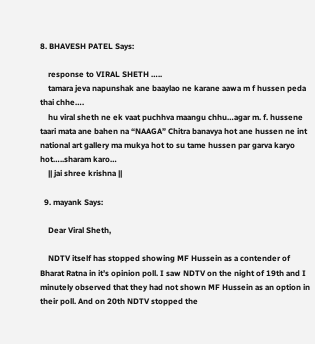8. BHAVESH PATEL Says:

    response to VIRAL SHETH …..
    tamara jeva napunshak ane baaylao ne karane aawa m f hussen peda thai chhe….
    hu viral sheth ne ek vaat puchhva maangu chhu…agar m. f. hussene taari mata ane bahen na “NAAGA” Chitra banavya hot ane hussen ne int national art gallery ma mukya hot to su tame hussen par garva karyo hot…..sharam karo…
    || jai shree krishna ||

  9. mayank Says:

    Dear Viral Sheth,

    NDTV itself has stopped showing MF Hussein as a contender of Bharat Ratna in it’s opinion poll. I saw NDTV on the night of 19th and I minutely observed that they had not shown MF Hussein as an option in their poll. And on 20th NDTV stopped the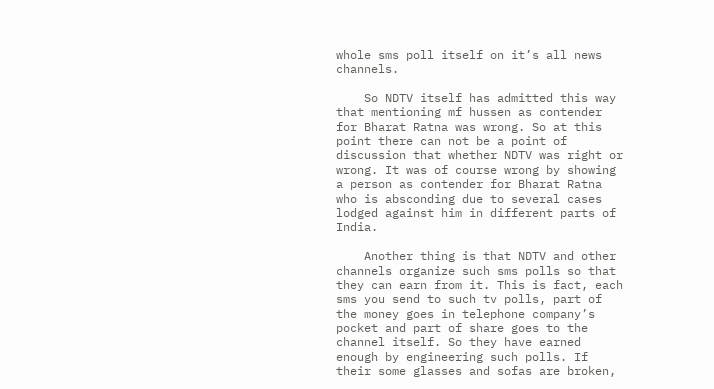whole sms poll itself on it’s all news channels.

    So NDTV itself has admitted this way that mentioning mf hussen as contender for Bharat Ratna was wrong. So at this point there can not be a point of discussion that whether NDTV was right or wrong. It was of course wrong by showing a person as contender for Bharat Ratna who is absconding due to several cases lodged against him in different parts of India.

    Another thing is that NDTV and other channels organize such sms polls so that they can earn from it. This is fact, each sms you send to such tv polls, part of the money goes in telephone company’s pocket and part of share goes to the channel itself. So they have earned enough by engineering such polls. If their some glasses and sofas are broken,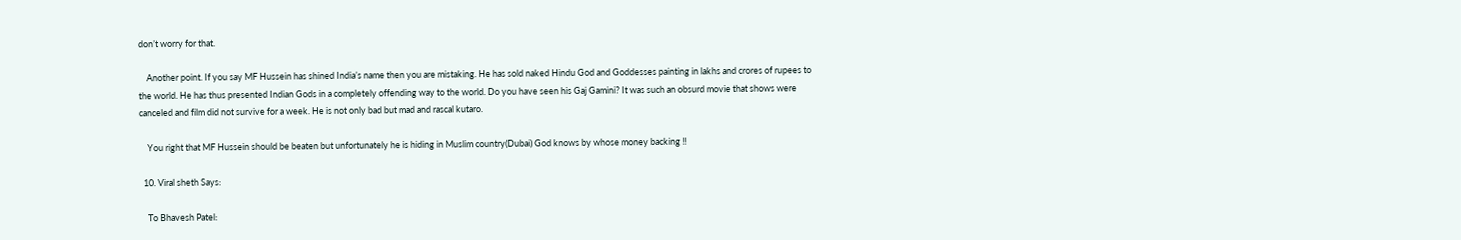don’t worry for that.

    Another point. If you say MF Hussein has shined India’s name then you are mistaking. He has sold naked Hindu God and Goddesses painting in lakhs and crores of rupees to the world. He has thus presented Indian Gods in a completely offending way to the world. Do you have seen his Gaj Gamini? It was such an obsurd movie that shows were canceled and film did not survive for a week. He is not only bad but mad and rascal kutaro.

    You right that MF Hussein should be beaten but unfortunately he is hiding in Muslim country(Dubai) God knows by whose money backing !!

  10. Viral sheth Says:

    To Bhavesh Patel: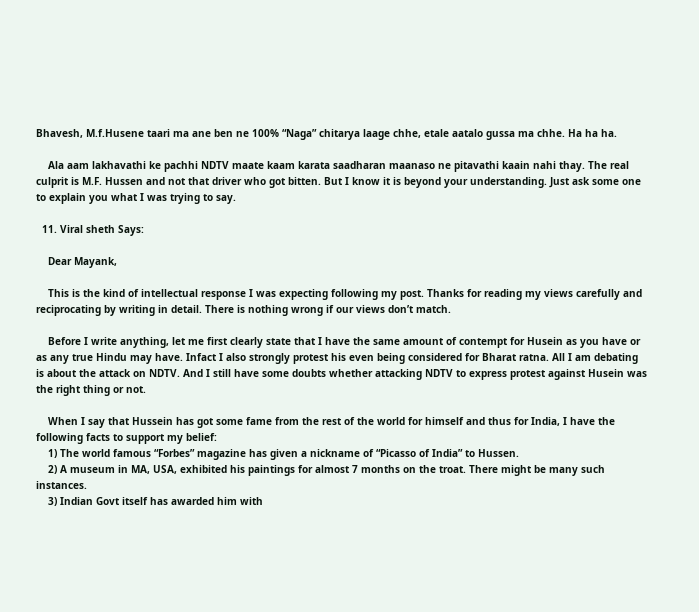Bhavesh, M.f.Husene taari ma ane ben ne 100% “Naga” chitarya laage chhe, etale aatalo gussa ma chhe. Ha ha ha.

    Ala aam lakhavathi ke pachhi NDTV maate kaam karata saadharan maanaso ne pitavathi kaain nahi thay. The real culprit is M.F. Hussen and not that driver who got bitten. But I know it is beyond your understanding. Just ask some one to explain you what I was trying to say.

  11. Viral sheth Says:

    Dear Mayank,

    This is the kind of intellectual response I was expecting following my post. Thanks for reading my views carefully and reciprocating by writing in detail. There is nothing wrong if our views don’t match.

    Before I write anything, let me first clearly state that I have the same amount of contempt for Husein as you have or as any true Hindu may have. Infact I also strongly protest his even being considered for Bharat ratna. All I am debating is about the attack on NDTV. And I still have some doubts whether attacking NDTV to express protest against Husein was the right thing or not.

    When I say that Hussein has got some fame from the rest of the world for himself and thus for India, I have the following facts to support my belief:
    1) The world famous “Forbes” magazine has given a nickname of “Picasso of India” to Hussen.
    2) A museum in MA, USA, exhibited his paintings for almost 7 months on the troat. There might be many such instances.
    3) Indian Govt itself has awarded him with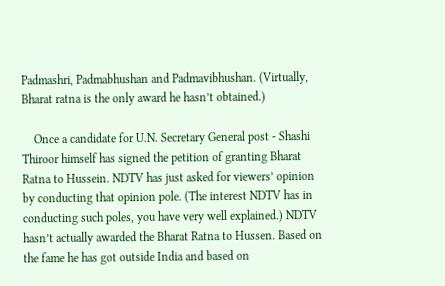Padmashri, Padmabhushan and Padmavibhushan. (Virtually, Bharat ratna is the only award he hasn’t obtained.)

    Once a candidate for U.N. Secretary General post - Shashi Thiroor himself has signed the petition of granting Bharat Ratna to Hussein. NDTV has just asked for viewers’ opinion by conducting that opinion pole. (The interest NDTV has in conducting such poles, you have very well explained.) NDTV hasn’t actually awarded the Bharat Ratna to Hussen. Based on the fame he has got outside India and based on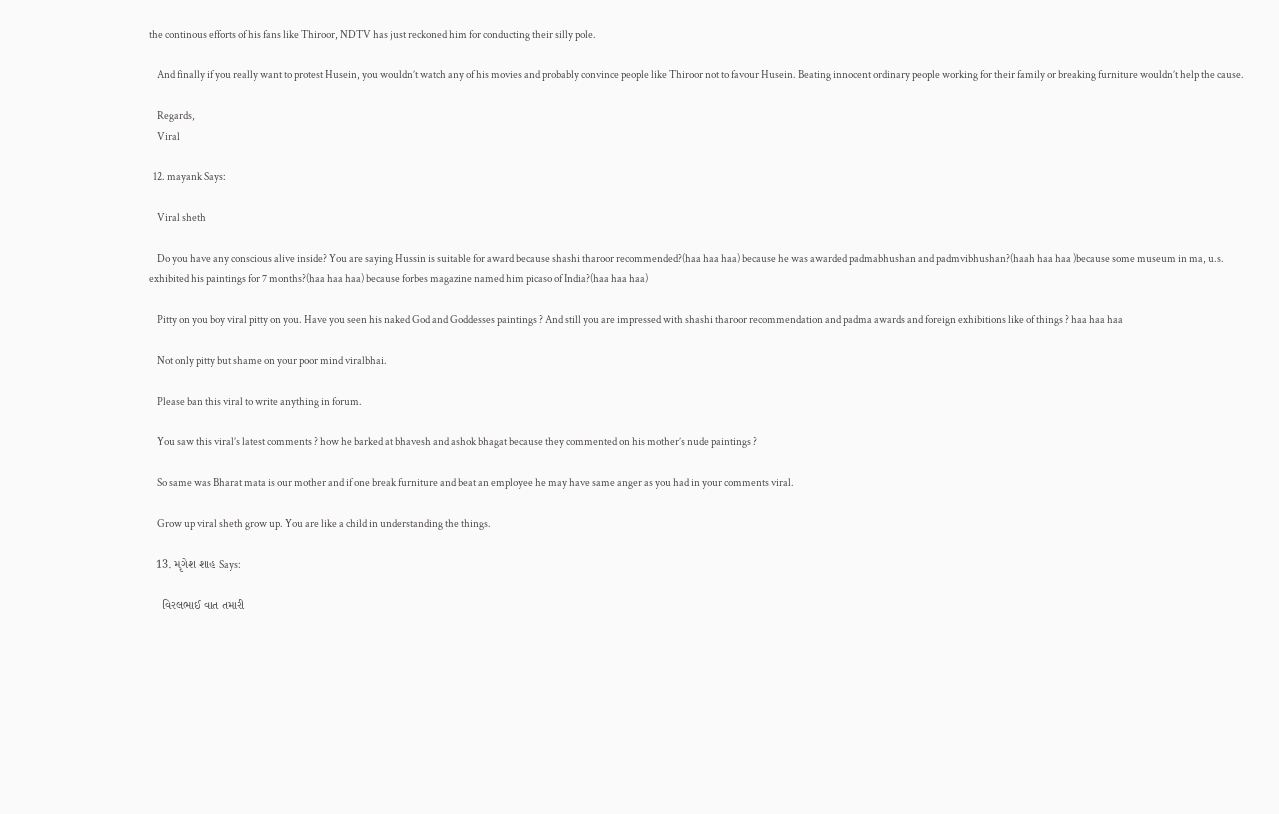the continous efforts of his fans like Thiroor, NDTV has just reckoned him for conducting their silly pole.

    And finally if you really want to protest Husein, you wouldn’t watch any of his movies and probably convince people like Thiroor not to favour Husein. Beating innocent ordinary people working for their family or breaking furniture wouldn’t help the cause.

    Regards,
    Viral

  12. mayank Says:

    Viral sheth

    Do you have any conscious alive inside? You are saying Hussin is suitable for award because shashi tharoor recommended?(haa haa haa) because he was awarded padmabhushan and padmvibhushan?(haah haa haa )because some museum in ma, u.s. exhibited his paintings for 7 months?(haa haa haa) because forbes magazine named him picaso of India?(haa haa haa)

    Pitty on you boy viral pitty on you. Have you seen his naked God and Goddesses paintings ? And still you are impressed with shashi tharoor recommendation and padma awards and foreign exhibitions like of things ? haa haa haa

    Not only pitty but shame on your poor mind viralbhai.

    Please ban this viral to write anything in forum.

    You saw this viral’s latest comments ? how he barked at bhavesh and ashok bhagat because they commented on his mother’s nude paintings ?

    So same was Bharat mata is our mother and if one break furniture and beat an employee he may have same anger as you had in your comments viral.

    Grow up viral sheth grow up. You are like a child in understanding the things.

  13. મૃગેશ શાહ Says:

    વિરલભાઈ વાત તમારી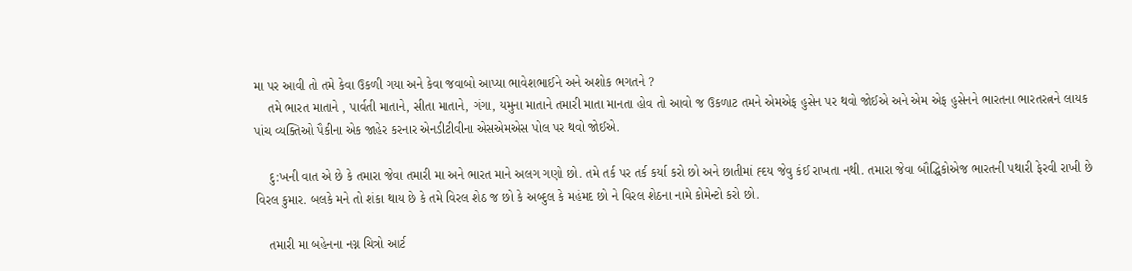મા પર આવી તો તમે કેવા ઉકળી ગયા અને કેવા જવાબો આપ્યા ભાવેશભાઈને અને અશોક ભગતને ?
    તમે ભારત માતાને , પાર્વતી માતાને, સીતા માતાને, ગંગા, યમુના માતાને તમારી માતા માનતા હોવ તો આવો જ ઉકળાટ તમને એમએફ હુસેન પર થવો જોઈએ અને એમ એફ હુસેનને ભારતના ભારતરત્નને લાયક પાંચ વ્યક્તિઓ પૈકીના એક જાહેર કરનાર એનડીટીવીના એસએમએસ પોલ પર થવો જોઈએ.

    દુ:ખની વાત એ છે કે તમારા જેવા તમારી મા અને ભારત માને અલગ ગણો છો. તમે તર્ક પર તર્ક કર્યા કરો છો અને છાતીમાં હ્દય જેવુ કંઈ રાખતા નથી. તમારા જેવા બૌદ્ધિકોએજ ભારતની પથારી ફેરવી રાખી છે વિરલ કુમાર. બલકે મને તો શંકા થાય છે કે તમે વિરલ શેઠ જ છો કે અબ્દુલ કે મહંમદ છો ને વિરલ શેઠના નામે કોમેન્ટો કરો છો.

    તમારી મા બહેનના નગ્ન ચિત્રો આર્ટ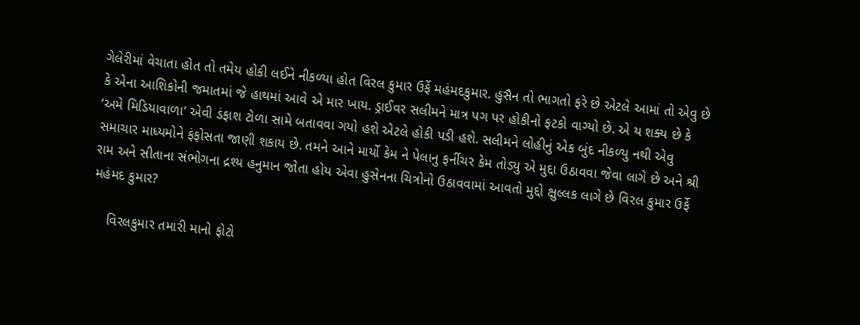ગેલેરીમાં વેચાતા હોત તો તમેય હોકી લઈને નીકળ્યા હોત વિરલ કુમાર ઉર્ફે મહંમદકુમાર. હુસૈન તો ભાગતો ફરે છે એટલે આમાં તો એવુ છે કે એના આશિકોની જમાતમાં જે હાથમાં આવે એ માર ખાય. ડ્રાઈવર સલીમને માત્ર પગ પર હોકીનો ફટકો વાગ્યો છે. એ ય શક્ય છે કે ‘અમે મિડિયાવાળા’ એવી ડંફાશ ટોળા સામે બતાવવા ગયો હશે એટલે હોકી પડી હશે. સલીમને લોહીનું એક બુંદ નીકળ્યુ નથી એવુ સમાચાર માધ્યમોને ફંફોસતા જાણી શકાય છે. તમને આને માર્યો કેમ ને પેલાનુ ફર્નીચર કેમ તોડ્યુ એ મુદ્દા ઉઠાવવા જેવા લાગે છે અને શ્રી રામ અને સીતાના સંભોગના દ્રશ્ય હનુમાન જોતા હોય એવા હુસેનના ચિત્રોનો ઉઠાવવામાં આવતો મુદ્દો ક્ષુલ્લક લાગે છે વિરલ કુમાર ઉર્ફે મહંમદ કુમાર?

    વિરલકુમાર તમારી માનો ફોટો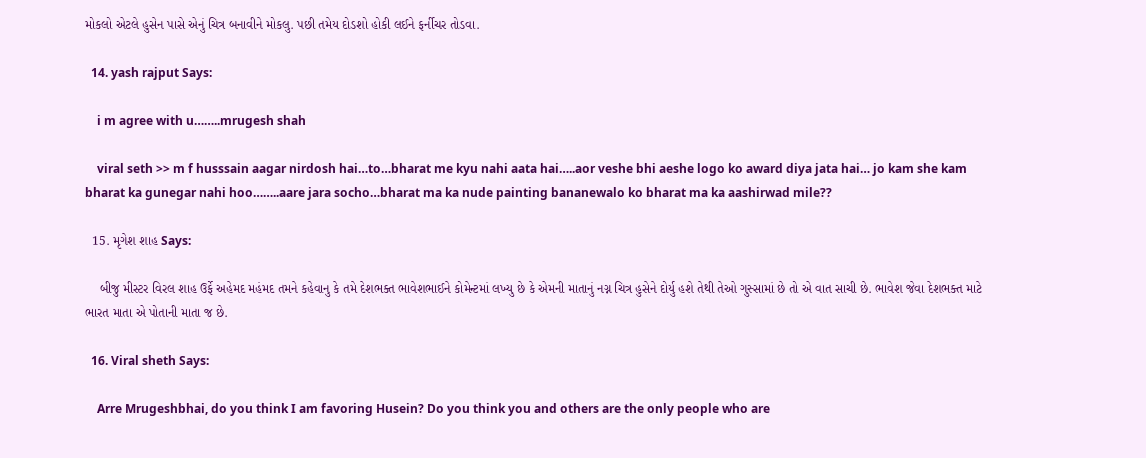મોકલો એટલે હુસેન પાસે એનું ચિત્ર બનાવીને મોકલુ. પછી તમેય દોડશો હોકી લઈને ફર્નીચર તોડવા.

  14. yash rajput Says:

    i m agree with u……..mrugesh shah

    viral seth >> m f husssain aagar nirdosh hai…to…bharat me kyu nahi aata hai…..aor veshe bhi aeshe logo ko award diya jata hai… jo kam she kam bharat ka gunegar nahi hoo……..aare jara socho…bharat ma ka nude painting bananewalo ko bharat ma ka aashirwad mile??

  15. મૃગેશ શાહ Says:

    બીજુ મીસ્ટર વિરલ શાહ ઉર્ફે અહેમદ મહંમદ તમને કહેવાનુ કે તમે દેશભક્ત ભાવેશભાઈને કોમેન્ટમાં લખ્યુ છે કે એમની માતાનું નગ્ન ચિત્ર હુસેને દોર્યુ હશે તેથી તેઓ ગુસ્સામાં છે તો એ વાત સાચી છે. ભાવેશ જેવા દેશભક્ત માટે ભારત માતા એ પોતાની માતા જ છે.

  16. Viral sheth Says:

    Arre Mrugeshbhai, do you think I am favoring Husein? Do you think you and others are the only people who are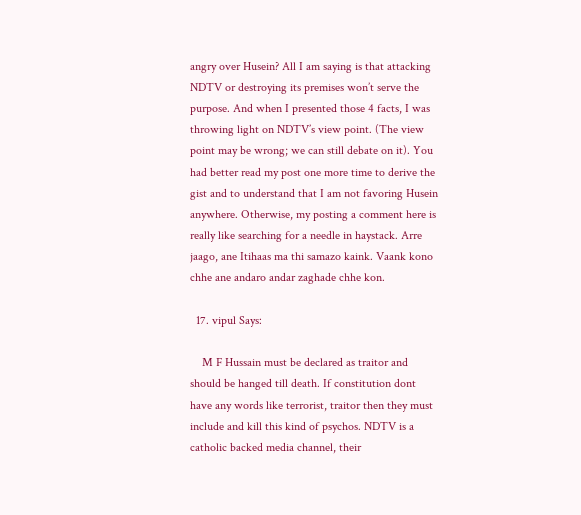angry over Husein? All I am saying is that attacking NDTV or destroying its premises won’t serve the purpose. And when I presented those 4 facts, I was throwing light on NDTV’s view point. (The view point may be wrong; we can still debate on it). You had better read my post one more time to derive the gist and to understand that I am not favoring Husein anywhere. Otherwise, my posting a comment here is really like searching for a needle in haystack. Arre jaago, ane Itihaas ma thi samazo kaink. Vaank kono chhe ane andaro andar zaghade chhe kon.

  17. vipul Says:

    M F Hussain must be declared as traitor and should be hanged till death. If constitution dont have any words like terrorist, traitor then they must include and kill this kind of psychos. NDTV is a catholic backed media channel, their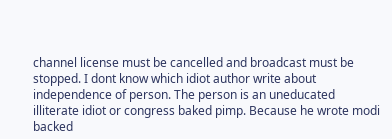channel license must be cancelled and broadcast must be stopped. I dont know which idiot author write about independence of person. The person is an uneducated illiterate idiot or congress baked pimp. Because he wrote modi backed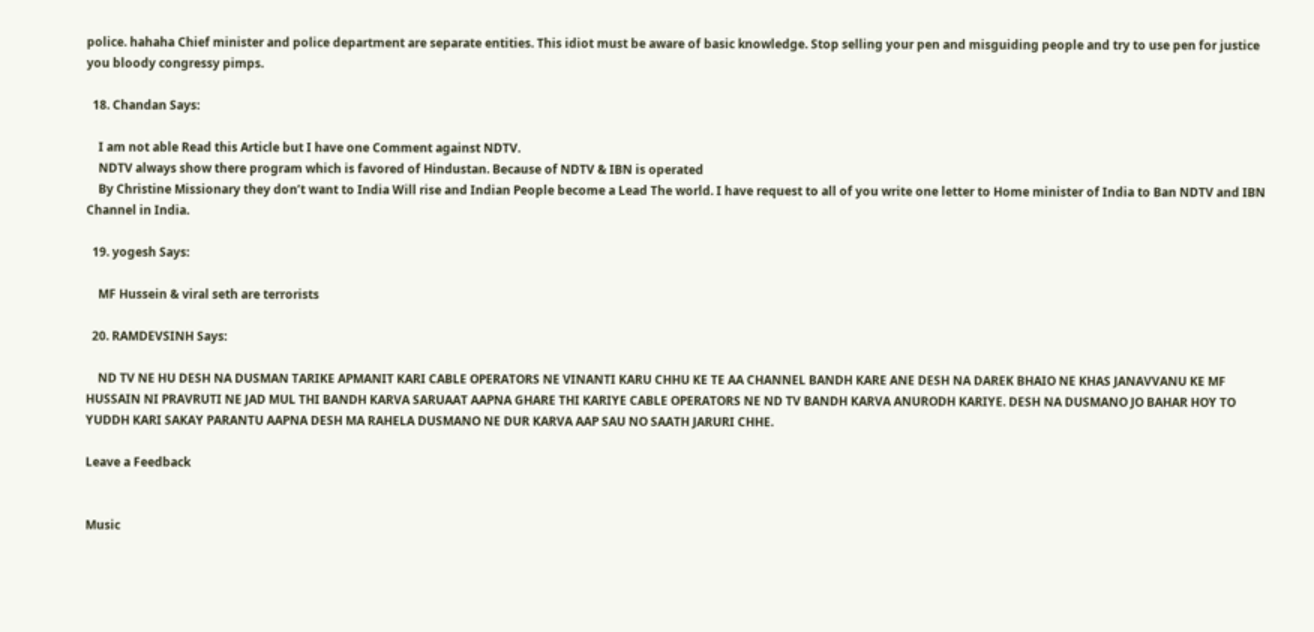police. hahaha Chief minister and police department are separate entities. This idiot must be aware of basic knowledge. Stop selling your pen and misguiding people and try to use pen for justice you bloody congressy pimps.

  18. Chandan Says:

    I am not able Read this Article but I have one Comment against NDTV.
    NDTV always show there program which is favored of Hindustan. Because of NDTV & IBN is operated
    By Christine Missionary they don’t want to India Will rise and Indian People become a Lead The world. I have request to all of you write one letter to Home minister of India to Ban NDTV and IBN Channel in India.

  19. yogesh Says:

    MF Hussein & viral seth are terrorists

  20. RAMDEVSINH Says:

    ND TV NE HU DESH NA DUSMAN TARIKE APMANIT KARI CABLE OPERATORS NE VINANTI KARU CHHU KE TE AA CHANNEL BANDH KARE ANE DESH NA DAREK BHAIO NE KHAS JANAVVANU KE MF HUSSAIN NI PRAVRUTI NE JAD MUL THI BANDH KARVA SARUAAT AAPNA GHARE THI KARIYE CABLE OPERATORS NE ND TV BANDH KARVA ANURODH KARIYE. DESH NA DUSMANO JO BAHAR HOY TO YUDDH KARI SAKAY PARANTU AAPNA DESH MA RAHELA DUSMANO NE DUR KARVA AAP SAU NO SAATH JARURI CHHE.

Leave a Feedback


Music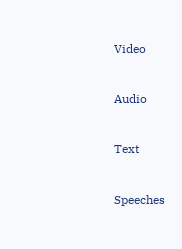Video


Audio


Text


Speeches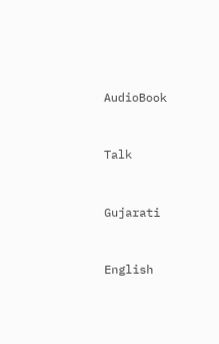AudioBook


Talk


Gujarati


English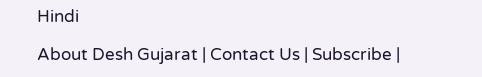Hindi

About Desh Gujarat | Contact Us | Subscribe |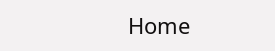Home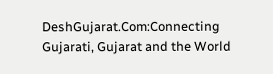DeshGujarat.Com:Connecting Gujarati, Gujarat and the World